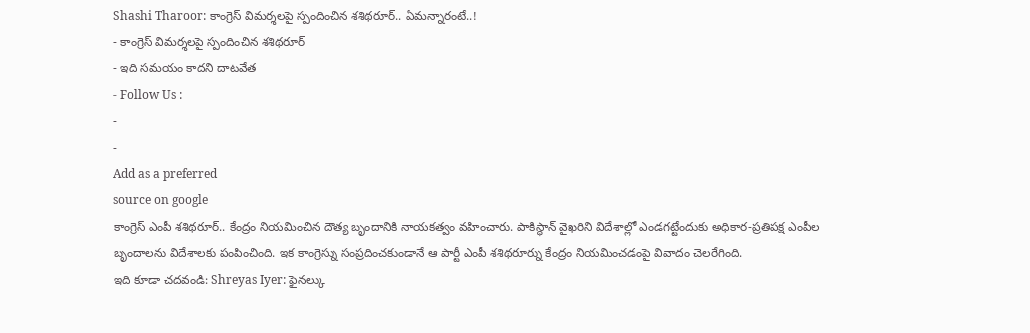Shashi Tharoor: కాంగ్రెస్ విమర్శలపై స్పందించిన శశిథరూర్.. ఏమన్నారంటే..!
- కాంగ్రెస్ విమర్శలపై స్పందించిన శశిథరూర్
- ఇది సమయం కాదని దాటవేత
- Follow Us :
-
-
Add as a preferred
source on google
కాంగ్రెస్ ఎంపీ శశిథరూర్.. కేంద్రం నియమించిన దౌత్య బృందానికి నాయకత్వం వహించారు. పాకిస్థాన్ వైఖరిని విదేశాల్లో ఎండగట్టేందుకు అధికార-ప్రతిపక్ష ఎంపీల బృందాలను విదేశాలకు పంపించింది. ఇక కాంగ్రెస్ను సంప్రదించకుండానే ఆ పార్టీ ఎంపీ శశిథరూర్ను కేంద్రం నియమించడంపై వివాదం చెలరేగింది.
ఇది కూడా చదవండి: Shreyas Iyer: ఫైనల్కు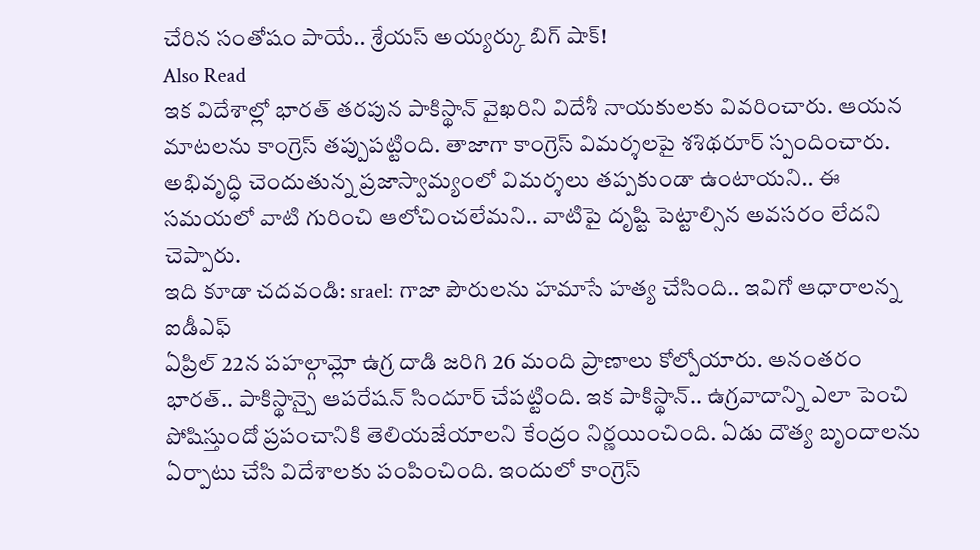చేరిన సంతోషం పాయే.. శ్రేయస్ అయ్యర్కు బిగ్ షాక్!
Also Read
ఇక విదేశాల్లో భారత్ తరపున పాకిస్థాన్ వైఖరిని విదేశీ నాయకులకు వివరించారు. ఆయన మాటలను కాంగ్రెస్ తప్పుపట్టింది. తాజాగా కాంగ్రెస్ విమర్శలపై శశిథరూర్ స్పందించారు. అభివృద్ధి చెందుతున్న ప్రజాస్వామ్యంలో విమర్శలు తప్పకుండా ఉంటాయని.. ఈ సమయలో వాటి గురించి ఆలోచించలేమని.. వాటిపై దృష్టి పెట్టాల్సిన అవసరం లేదని చెప్పారు.
ఇది కూడా చదవండి: srael: గాజా పౌరులను హమాసే హత్య చేసింది.. ఇవిగో ఆధారాలన్న ఐడీఎఫ్
ఏప్రిల్ 22న పహల్గామ్లో ఉగ్ర దాడి జరిగి 26 మంది ప్రాణాలు కోల్పోయారు. అనంతరం భారత్.. పాకిస్థాన్పై ఆపరేషన్ సిందూర్ చేపట్టింది. ఇక పాకిస్థాన్.. ఉగ్రవాదాన్ని ఎలా పెంచి పోషిస్తుందో ప్రపంచానికి తెలియజేయాలని కేంద్రం నిర్ణయించింది. ఏడు దౌత్య బృందాలను ఏర్పాటు చేసి విదేశాలకు పంపించింది. ఇందులో కాంగ్రెస్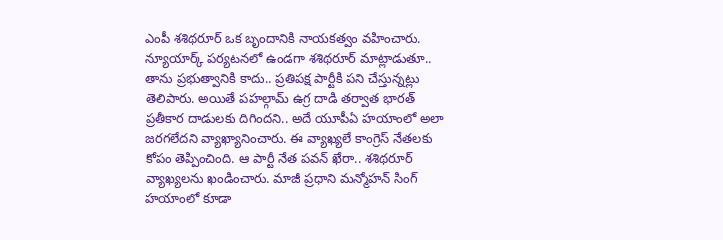ఎంపీ శశిథరూర్ ఒక బృందానికి నాయకత్వం వహించారు.
న్యూయార్క్ పర్యటనలో ఉండగా శశిథరూర్ మాట్లాడుతూ.. తాను ప్రభుత్వానికి కాదు.. ప్రతిపక్ష పార్టీకి పని చేస్తున్నట్లు తెలిపారు. అయితే పహల్గామ్ ఉగ్ర దాడి తర్వాత భారత్ ప్రతీకార దాడులకు దిగిందని.. అదే యూపీఏ హయాంలో అలా జరగలేదని వ్యాఖ్యానించారు. ఈ వ్యాఖ్యలే కాంగ్రెస్ నేతలకు కోపం తెప్పించింది. ఆ పార్టీ నేత పవన్ ఖేరా.. శశిథరూర్ వ్యాఖ్యలను ఖండించారు. మాజీ ప్రధాని మన్మోహన్ సింగ్ హయాంలో కూడా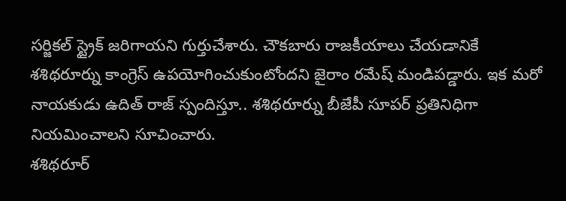సర్జికల్ స్ట్రైక్ జరిగాయని గుర్తుచేశారు. చౌకబారు రాజకీయాలు చేయడానికే శశిథరూర్ను కాంగ్రెస్ ఉపయోగించుకుంటోందని జైరాం రమేష్ మండిపడ్డారు. ఇక మరో నాయకుడు ఉదిత్ రాజ్ స్పందిస్తూ.. శశిథరూర్ను బీజేపీ సూపర్ ప్రతినిధిగా నియమించాలని సూచించారు.
శశిథరూర్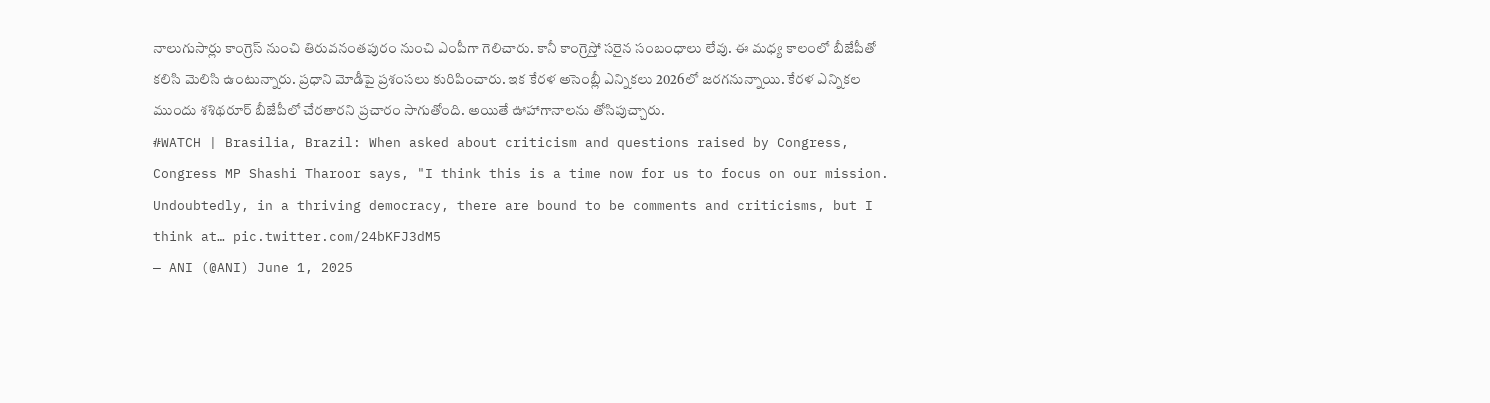నాలుగుసార్లు కాంగ్రెస్ నుంచి తిరువనంతపురం నుంచి ఎంపీగా గెలిచారు. కానీ కాంగ్రెస్తో సరైన సంబంధాలు లేవు. ఈ మధ్య కాలంలో బీజేపీతో కలిసి మెలిసి ఉంటున్నారు. ప్రధాని మోడీపై ప్రశంసలు కురిపించారు. ఇక కేరళ అసెంబ్లీ ఎన్నికలు 2026లో జరగనున్నాయి. కేరళ ఎన్నికల ముందు శశిథరూర్ బీజేపీలో చేరతారని ప్రచారం సాగుతోంది. అయితే ఊహాగానాలను తోసిపుచ్చారు.
#WATCH | Brasilia, Brazil: When asked about criticism and questions raised by Congress, Congress MP Shashi Tharoor says, "I think this is a time now for us to focus on our mission. Undoubtedly, in a thriving democracy, there are bound to be comments and criticisms, but I think at… pic.twitter.com/24bKFJ3dM5
— ANI (@ANI) June 1, 2025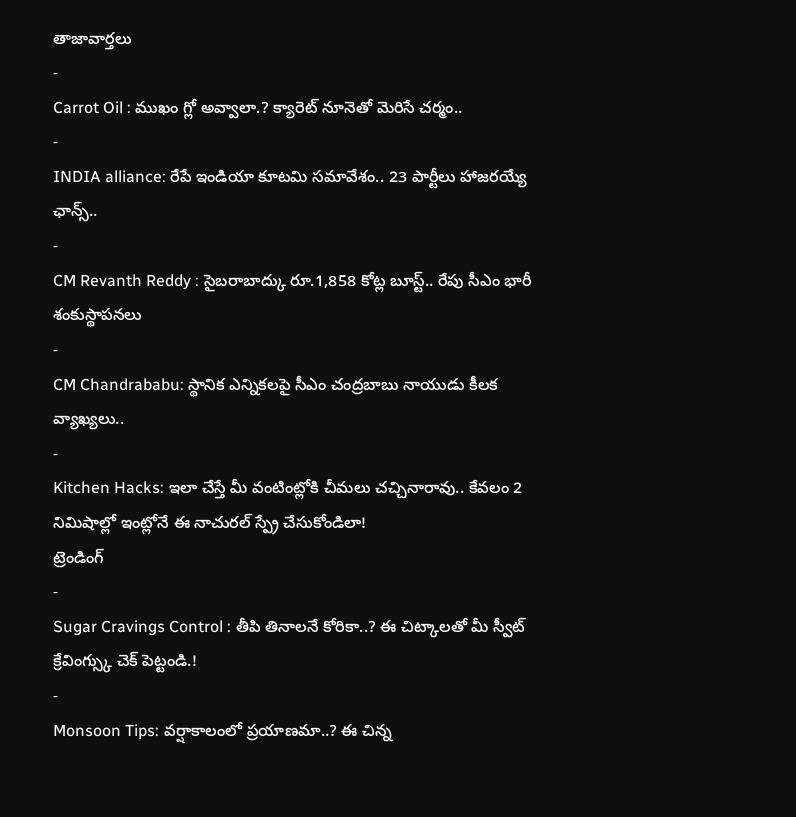తాజావార్తలు
-
Carrot Oil : ముఖం గ్లో అవ్వాలా.? క్యారెట్ నూనెతో మెరిసే చర్మం..
-
INDIA alliance: రేపే ఇండియా కూటమి సమావేశం.. 23 పార్టీలు హాజరయ్యే ఛాన్స్..
-
CM Revanth Reddy : సైబరాబాద్కు రూ.1,858 కోట్ల బూస్ట్.. రేపు సీఎం భారీ శంకుస్థాపనలు
-
CM Chandrababu: స్థానిక ఎన్నికలపై సీఎం చంద్రబాబు నాయుడు కీలక వ్యాఖ్యలు..
-
Kitchen Hacks: ఇలా చేస్తే మీ వంటింట్లోకి చీమలు చచ్చినారావు.. కేవలం 2 నిమిషాల్లో ఇంట్లోనే ఈ నాచురల్ స్ప్రే చేసుకోండిలా!
ట్రెండింగ్
-
Sugar Cravings Control : తీపి తినాలనే కోరికా..? ఈ చిట్కాలతో మీ స్వీట్ క్రేవింగ్స్కు చెక్ పెట్టండి.!
-
Monsoon Tips: వర్షాకాలంలో ప్రయాణమా..? ఈ చిన్న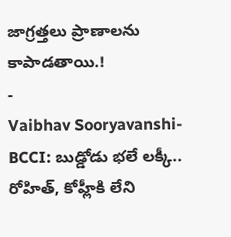జాగ్రత్తలు ప్రాణాలను కాపాడతాయి.!
-
Vaibhav Sooryavanshi-BCCI: బుడ్డోడు భలే లక్కీ.. రోహిత్, కోహ్లీకి లేని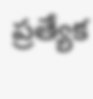ప్రత్యేక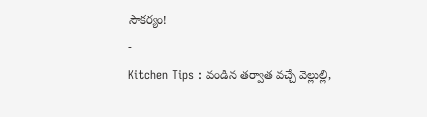సౌకర్యం!
-
Kitchen Tips : వండిన తర్వాత వచ్చే వెల్లుల్లి,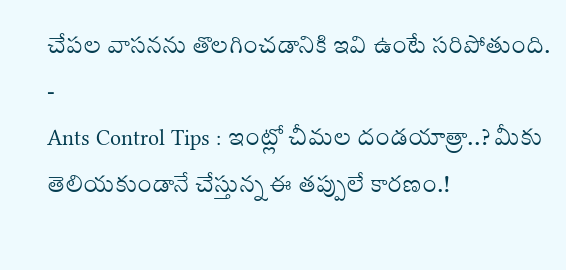చేపల వాసనను తొలగించడానికి ఇవి ఉంటే సరిపోతుంది.
-
Ants Control Tips : ఇంట్లో చీమల దండయాత్రా..? మీకు తెలియకుండానే చేస్తున్న ఈ తప్పులే కారణం.!